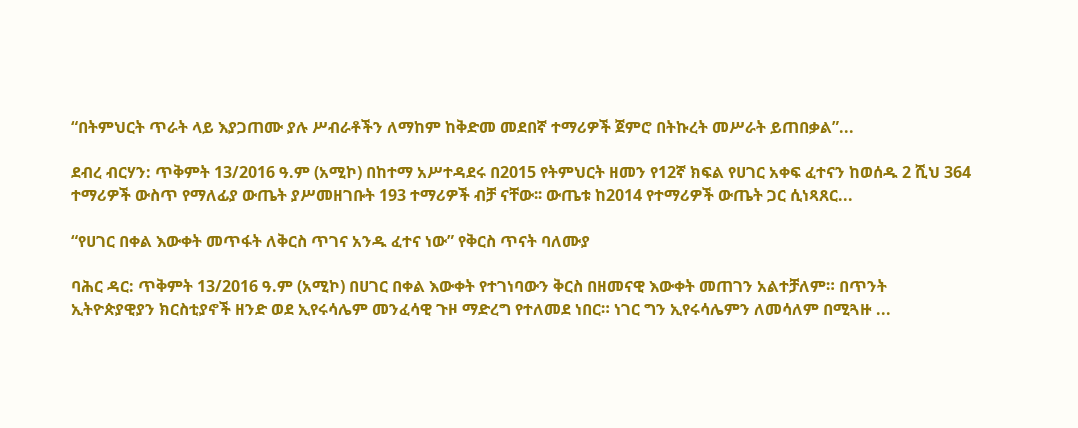“በትምህርት ጥራት ላይ እያጋጠሙ ያሉ ሥብራቶችን ለማከም ከቅድመ መደበኛ ተማሪዎች ጀምሮ በትኩረት መሥራት ይጠበቃል”...

ደብረ ብርሃን: ጥቅምት 13/2016 ዓ.ም (አሚኮ) በከተማ አሥተዳደሩ በ2015 የትምህርት ዘመን የ12ኛ ክፍል የሀገር አቀፍ ፈተናን ከወሰዱ 2 ሺህ 364 ተማሪዎች ውስጥ የማለፊያ ውጤት ያሥመዘገቡት 193 ተማሪዎች ብቻ ናቸው፡፡ ውጤቱ ከ2014 የተማሪዎች ውጤት ጋር ሲነጻጸር...

“የሀገር በቀል እውቀት መጥፋት ለቅርስ ጥገና አንዱ ፈተና ነው” የቅርስ ጥናት ባለሙያ

ባሕር ዳር: ጥቅምት 13/2016 ዓ.ም (አሚኮ) በሀገር በቀል እውቀት የተገነባውን ቅርስ በዘመናዊ እውቀት መጠገን አልተቻለም። በጥንት ኢትዮጵያዊያን ክርስቲያኖች ዘንድ ወደ ኢየሩሳሌም መንፈሳዊ ጉዞ ማድረግ የተለመደ ነበር። ነገር ግን ኢየሩሳሌምን ለመሳለም በሚጓዙ ...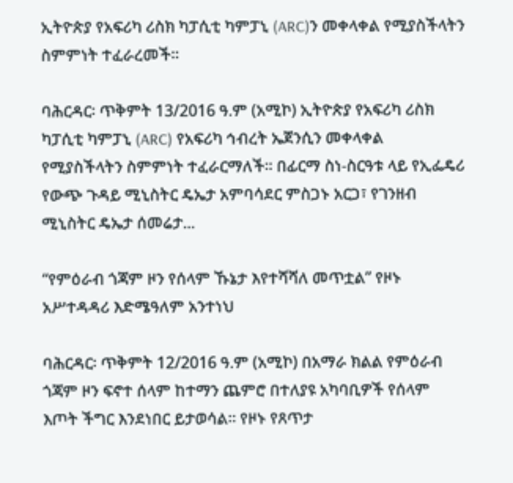ኢትዮጵያ የአፍሪካ ሪስክ ካፓሲቲ ካምፓኒ (ARC)ን መቀላቀል የሚያስችላትን ስምምነት ተፈራረመች።

ባሕርዳር፡ ጥቅምት 13/2016 ዓ.ም (አሚኮ) ኢትዮጵያ የአፍሪካ ሪስክ ካፓሲቲ ካምፓኒ (ARC) የአፍሪካ ኅብረት ኤጀንሲን መቀላቀል የሚያስችላትን ስምምነት ተፈራርማለች። በፊርማ ስነ-ስርዓቱ ላይ የኢፌዴሪ የውጭ ጉዳይ ሚኒስትር ዴኤታ አምባሳደር ምስጋኑ አርጋ፣ የገንዘብ ሚኒስትር ዴኤታ ሰመሬታ...

“የምዕራብ ጎጃም ዞን የሰላም ኹኔታ እየተሻሻለ መጥቷል” የዞኑ አሥተዳዳሪ እድሜዓለም አንተነህ

ባሕርዳር፡ ጥቅምት 12/2016 ዓ.ም (አሚኮ) በአማራ ክልል የምዕራብ ጎጃም ዞን ፍኖተ ሰላም ከተማን ጨምሮ በተለያዩ አካባቢዎች የሰላም እጦት ችግር እንደነበር ይታወሳል። የዞኑ የጸጥታ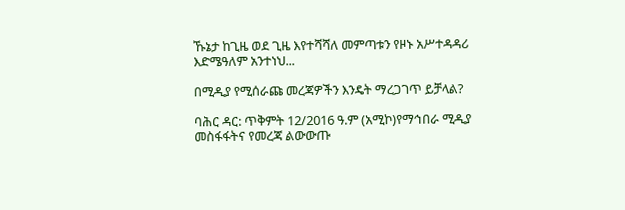ኹኔታ ከጊዜ ወደ ጊዜ እየተሻሻለ መምጣቱን የዞኑ አሥተዳዳሪ እድሜዓለም አንተነህ...

በሚዲያ የሚሰራጩ መረጃዎችን እንዴት ማረጋገጥ ይቻላል?

ባሕር ዳር: ጥቅምት 12/2016 ዓ.ም (አሚኮ)የማኅበራ ሚዲያ መስፋፋትና የመረጃ ልውውጡ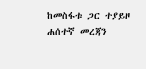ከመስፋቱ ጋር ተያይዞ ሐሰተኛ መረጃን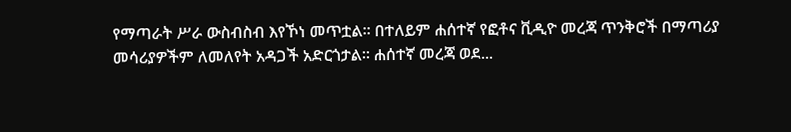የማጣራት ሥራ ውስብስብ እየኾነ መጥቷል፡፡ በተለይም ሐሰተኛ የፎቶና ቪዲዮ መረጃ ጥንቅሮች በማጣሪያ መሳሪያዎችም ለመለየት አዳጋች አድርጎታል፡፡ ሐሰተኛ መረጃ ወደ...